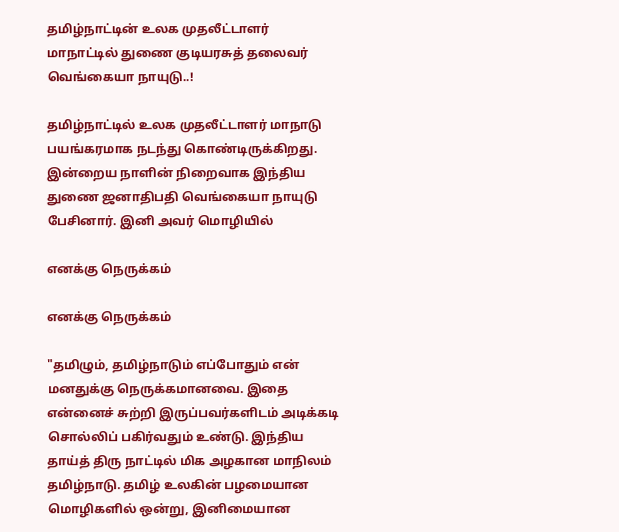தமிழ்நாட்டின் உலக முதலீட்டாளர் மாநாட்டில் துணை குடியரசுத் தலைவர் வெங்கையா நாயுடு..!

தமிழ்நாட்டில் உலக முதலீட்டாளர் மாநாடு பயங்கரமாக நடந்து கொண்டிருக்கிறது. இன்றைய நாளின் நிறைவாக இந்திய துணை ஜனாதிபதி வெங்கையா நாயுடு பேசினார். இனி அவர் மொழியில்

எனக்கு நெருக்கம்

எனக்கு நெருக்கம்

"தமிழும், தமிழ்நாடும் எப்போதும் என் மனதுக்கு நெருக்கமானவை. இதை என்னைச் சுற்றி இருப்பவர்களிடம் அடிக்கடி சொல்லிப் பகிர்வதும் உண்டு. இந்திய தாய்த் திரு நாட்டில் மிக அழகான மாநிலம் தமிழ்நாடு. தமிழ் உலகின் பழமையான மொழிகளில் ஒன்று, இனிமையான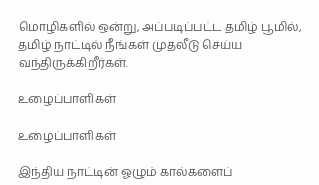மொழிகளில் ஒன்று, அப்படிப்பட்ட தமிழ் பூமில், தமிழ் நாட்டில் நீங்கள் முதலீடு செய்ய வந்திருக்கிறீர்கள்.

உழைப்பாளிகள்

உழைப்பாளிகள்

இந்திய நாட்டின் ஓழும் கால்களைப்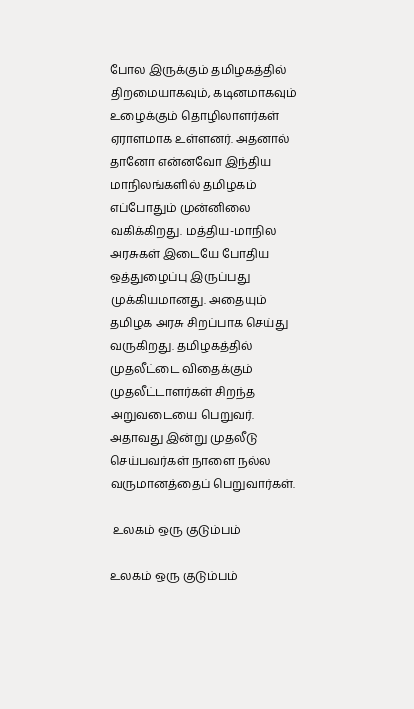போல இருக்கும் தமிழகத்தில் திறமையாகவும், கடினமாகவும் உழைக்கும் தொழிலாளர்கள் ஏராளமாக உள்ளனர். அதனால் தானோ என்னவோ இந்திய மாநிலங்களில் தமிழகம் எப்போதும் முன்னிலை வகிக்கிறது. மத்திய-மாநில அரசுகள் இடையே போதிய ஒத்துழைப்பு இருப்பது முக்கியமானது. அதையும் தமிழக அரசு சிறப்பாக செய்து வருகிறது. தமிழகத்தில் முதலீட்டை விதைக்கும் முதலீட்டாளர்கள் சிறந்த அறுவடையை பெறுவர். அதாவது இன்று முதலீடு செய்பவர்கள் நாளை நல்ல வருமானத்தைப் பெறுவார்கள்.

 உலகம் ஒரு குடும்பம்

உலகம் ஒரு குடும்பம்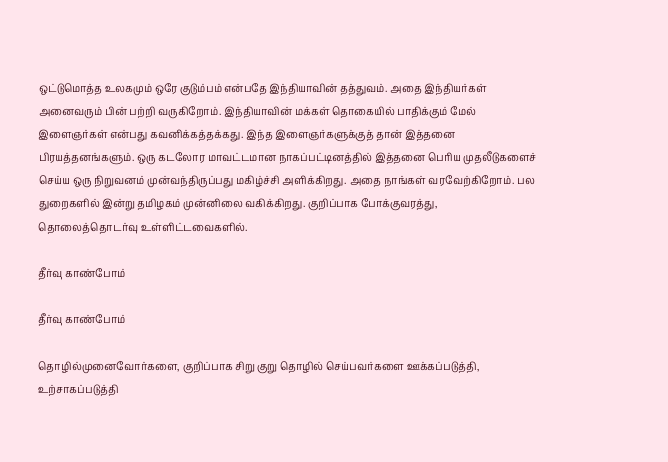ஒட்டுமொத்த உலகமும் ஒரே குடும்பம் என்பதே இந்தியாவின் தத்துவம். அதை இந்தியர்கள் அனைவரும் பின் பற்றி வருகிறோம். இந்தியாவின் மக்கள் தொகையில் பாதிக்கும் மேல் இளைஞர்கள் என்பது கவனிக்கத்தக்கது. இந்த இளைஞர்களுக்குத் தான் இத்தனை பிரயத்தனங்களும். ஒரு கடலோர மாவட்டமான நாகப்பட்டினத்தில் இத்தனை பெரிய முதலீடுகளைச் செய்ய ஒரு நிறுவனம் முன்வந்திருப்பது மகிழ்ச்சி அளிக்கிறது. அதை நாங்கள் வரவேற்கிறோம். பல துறைகளில் இன்று தமிழகம் முன்னிலை வகிக்கிறது. குறிப்பாக போக்குவரத்து, தொலைத்தொடர்வு உள்ளிட்டவைகளில்.

தீர்வு காண்போம்

தீர்வு காண்போம்

தொழில்முனைவோர்களை, குறிப்பாக சிறு குறு தொழில் செய்பவர்களை ஊக்கப்படுத்தி, உற்சாகப்படுத்தி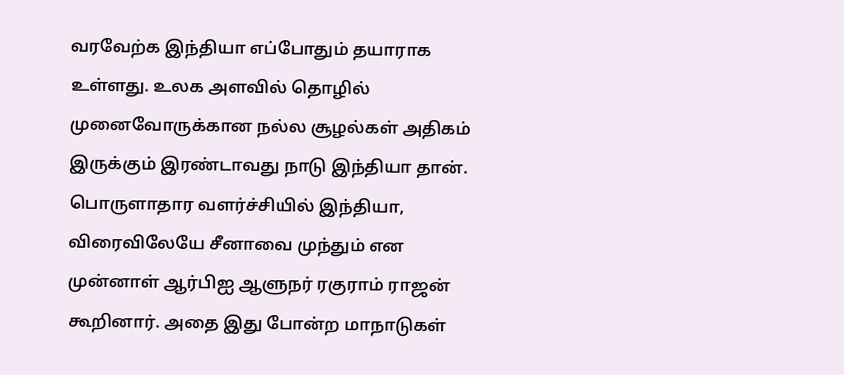வரவேற்க இந்தியா எப்போதும் தயாராக உள்ளது. உலக அளவில் தொழில் முனைவோருக்கான நல்ல சூழல்கள் அதிகம் இருக்கும் இரண்டாவது நாடு இந்தியா தான். பொருளாதார வளர்ச்சியில் இந்தியா, விரைவிலேயே சீனாவை முந்தும் என முன்னாள் ஆர்பிஐ ஆளுநர் ரகுராம் ராஜன் கூறினார். அதை இது போன்ற மாநாடுகள்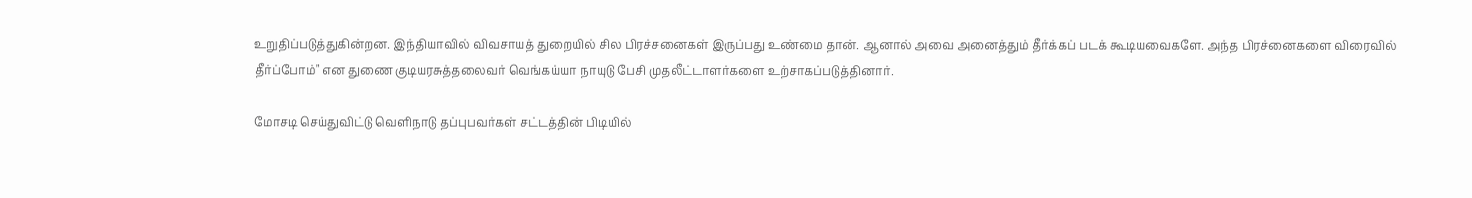உறுதிப்படுத்துகின்றன. இந்தியாவில் விவசாயத் துறையில் சில பிரச்சனைகள் இருப்பது உண்மை தான். ஆனால் அவை அனைத்தும் தீர்க்கப் படக் கூடியவைகளே. அந்த பிரச்னைகளை விரைவில் தீர்ப்போம்" என துணை குடியரசுத்தலைவர் வெங்கய்யா நாயுடு பேசி முதலீட்டாளர்களை உற்சாகப்படுத்தினார்.

மோசடி செய்துவிட்டு வெளிநாடு தப்புபவர்கள் சட்டத்தின் பிடியில்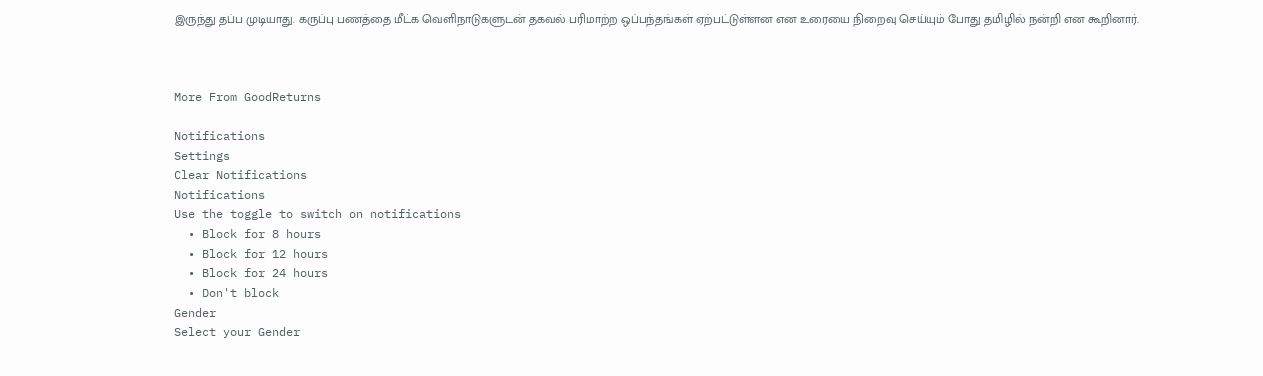இருந்து தப்ப முடியாது. கருப்பு பணத்தை மீட்க வெளிநாடுகளுடன் தகவல் பரிமாற்ற ஒப்பந்தங்கள் ஏற்பட்டுள்ளன என உரையை நிறைவு செய்யும் போது தமிழில் நன்றி என கூறினார்.



More From GoodReturns

Notifications
Settings
Clear Notifications
Notifications
Use the toggle to switch on notifications
  • Block for 8 hours
  • Block for 12 hours
  • Block for 24 hours
  • Don't block
Gender
Select your Gender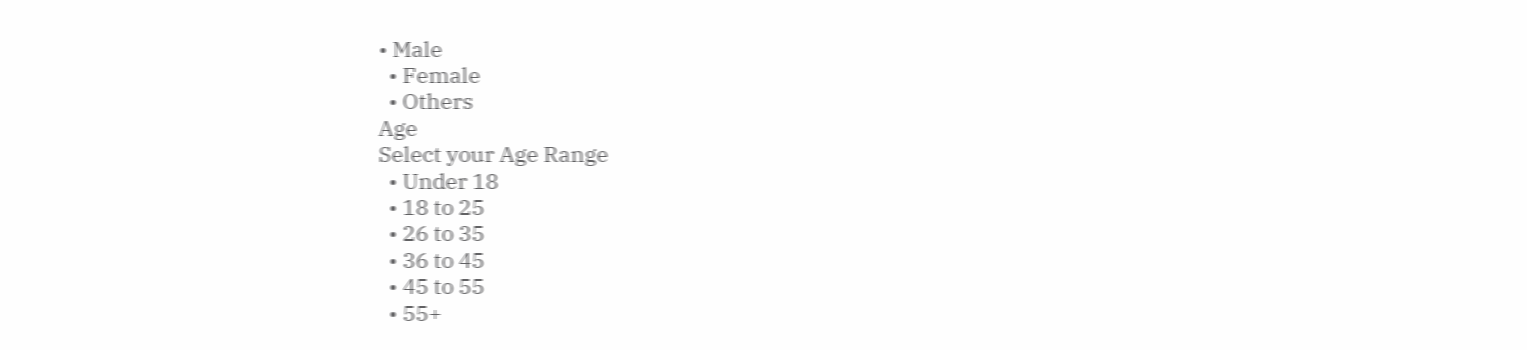• Male
  • Female
  • Others
Age
Select your Age Range
  • Under 18
  • 18 to 25
  • 26 to 35
  • 36 to 45
  • 45 to 55
  • 55+